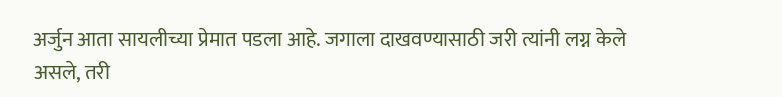अर्जुन आता सायलीच्या प्रेमात पडला आहे. जगाला दाखवण्यासाठी जरी त्यांनी लग्न केले असले, तरी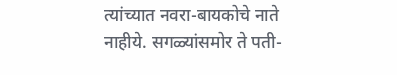त्यांच्यात नवरा-बायकोचे नाते नाहीये. सगळ्यांसमोर ते पती-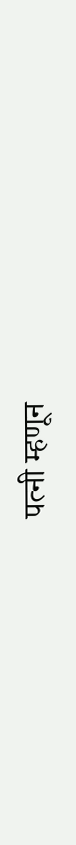पत्नी म्हणून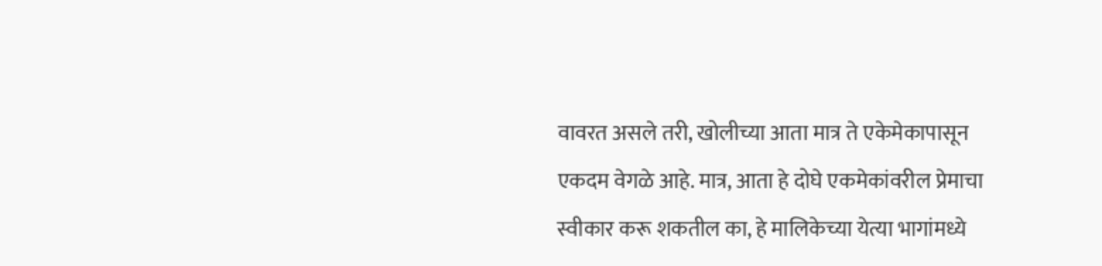वावरत असले तरी, खोलीच्या आता मात्र ते एकेमेकापासून एकदम वेगळे आहे. मात्र, आता हे दोघे एकमेकांवरील प्रेमाचा स्वीकार करू शकतील का, हे मालिकेच्या येत्या भागांमध्ये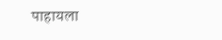पाहायला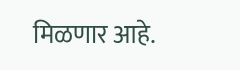मिळणार आहे.